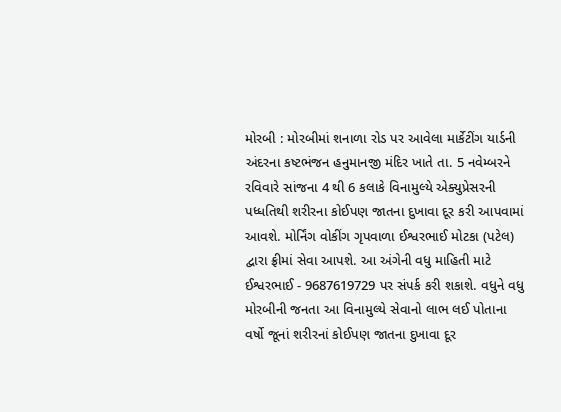મોરબી : મોરબીમાં શનાળા રોડ પર આવેલા માર્કેટીંગ યાર્ડની અંદરના કષ્ટભંજન હનુમાનજી મંદિર ખાતે તા. 5 નવેમ્બરને રવિવારે સાંજના 4 થી 6 કલાકે વિનામુલ્યે એક્યુપ્રેસરની પધ્ધતિથી શરીરના કોઈપણ જાતના દુખાવા દૂર કરી આપવામાં આવશે. મોર્નિંગ વોકીંગ ગૃપવાળા ઈશ્વરભાઈ મોટકા (પટેલ) દ્વારા ફ્રીમાં સેવા આપશે. આ અંગેની વધુ માહિતી માટે ઈશ્વરભાઈ - 9687619729 પર સંપર્ક કરી શકાશે. વધુને વધુ મોરબીની જનતા આ વિનામુલ્યે સેવાનો લાભ લઈ પોતાના વર્ષો જૂનાં શરીરનાં કોઈપણ જાતના દુખાવા દૂર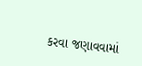કરવા જણાવવામાં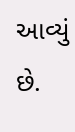આવ્યું છે.